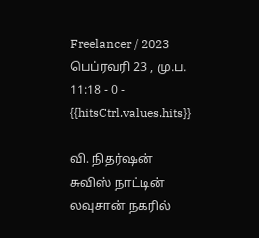Freelancer / 2023 பெப்ரவரி 23 , மு.ப. 11:18 - 0 - {{hitsCtrl.values.hits}}

வி. நிதர்ஷன்
சுவிஸ் நாட்டின் லவுசான் நகரில்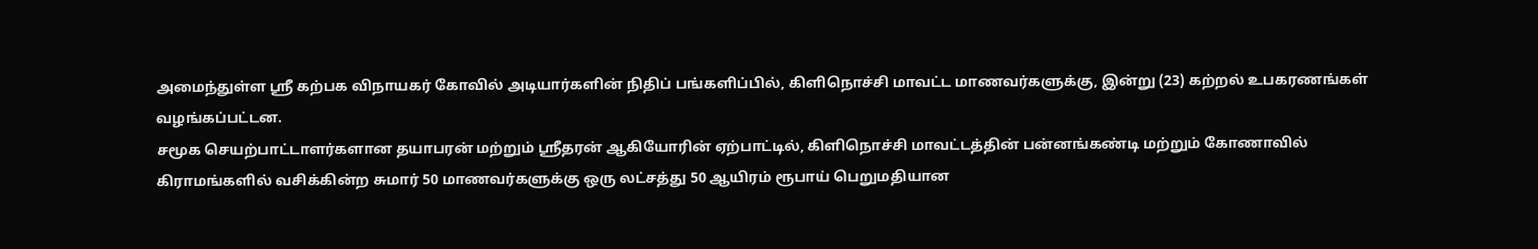அமைந்துள்ள ஸ்ரீ கற்பக விநாயகர் கோவில் அடியார்களின் நிதிப் பங்களிப்பில், கிளிநொச்சி மாவட்ட மாணவர்களுக்கு, இன்று (23) கற்றல் உபகரணங்கள் வழங்கப்பட்டன.
சமூக செயற்பாட்டாளர்களான தயாபரன் மற்றும் ஸ்ரீதரன் ஆகியோரின் ஏற்பாட்டில், கிளிநொச்சி மாவட்டத்தின் பன்னங்கண்டி மற்றும் கோணாவில் கிராமங்களில் வசிக்கின்ற சுமார் 50 மாணவர்களுக்கு ஒரு லட்சத்து 50 ஆயிரம் ரூபாய் பெறுமதியான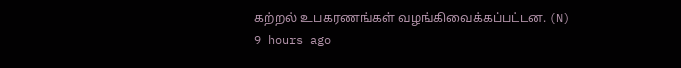கற்றல் உபகரணங்கள் வழங்கிவைக்கப்பட்டன. (N)
9 hours ago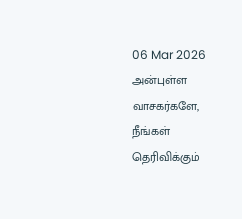06 Mar 2026
அன்புள்ள வாசகர்களே,
நீங்கள் தெரிவிக்கும்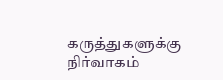கருத்துகளுக்கு நிர்வாகம்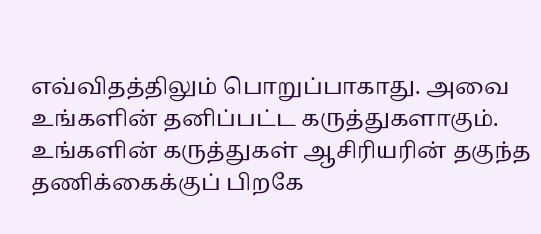எவ்விதத்திலும் பொறுப்பாகாது. அவை உங்களின் தனிப்பட்ட கருத்துகளாகும். உங்களின் கருத்துகள் ஆசிரியரின் தகுந்த தணிக்கைக்குப் பிறகே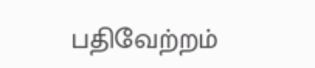பதிவேற்றம்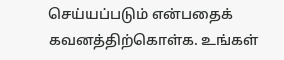செய்யப்படும் என்பதைக் கவனத்திற்கொள்க. உங்கள்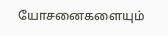யோசனைகளையும்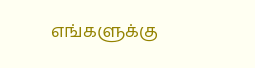எங்களுக்கு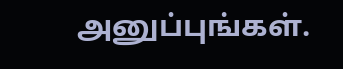அனுப்புங்கள்.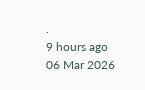.
9 hours ago
06 Mar 2026